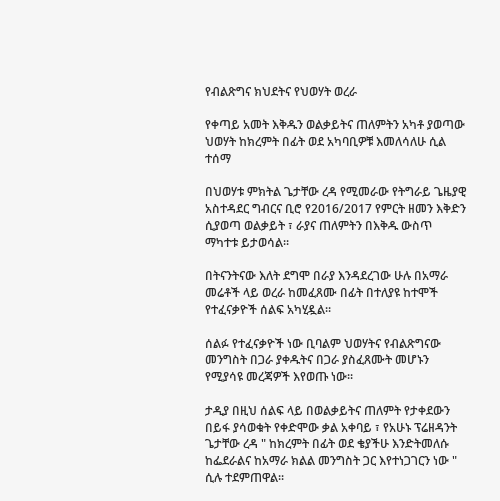የብልጽግና ክህደትና የህወሃት ወረራ

የቀጣይ አመት እቅዱን ወልቃይትና ጠለምትን አካቶ ያወጣው ህወሃት ከክረምት በፊት ወደ አካባቢዎቹ እመለሳለሁ ሲል ተሰማ

በህወሃቱ ምክትል ጌታቸው ረዳ የሚመራው የትግራይ ጌዜያዊ አስተዳደር ግብርና ቢሮ የ2016/2017 የምርት ዘመን እቅድን ሲያወጣ ወልቃይት ፣ ራያና ጠለምትን በእቅዱ ውስጥ ማካተቱ ይታወሳል፡፡

በትናንትናው እለት ደግሞ በራያ እንዳደረገው ሁሉ በአማራ መሬቶች ላይ ወረራ ከመፈጸሙ በፊት በተለያዩ ከተሞች የተፈናቃዮች ሰልፍ አካሂዷል፡፡

ሰልፉ የተፈናቃዮች ነው ቢባልም ህወሃትና የብልጽግናው መንግስት በጋራ ያቀዱትና በጋራ ያስፈጸሙት መሆኑን የሚያሳዩ መረጃዎች እየወጡ ነው፡፡

ታዲያ በዚህ ሰልፍ ላይ በወልቃይትና ጠለምት የታቀደውን በይፋ ያሳወቁት የቀድሞው ቃል አቀባይ ፣ የአሁኑ ፕሬዘዳንት ጌታቸው ረዳ " ከክረምት በፊት ወደ ቄያችሁ እንድትመለሱ ከፌደራልና ከአማራ ክልል መንግስት ጋር እየተነጋገርን ነው " ሲሉ ተደምጠዋል፡፡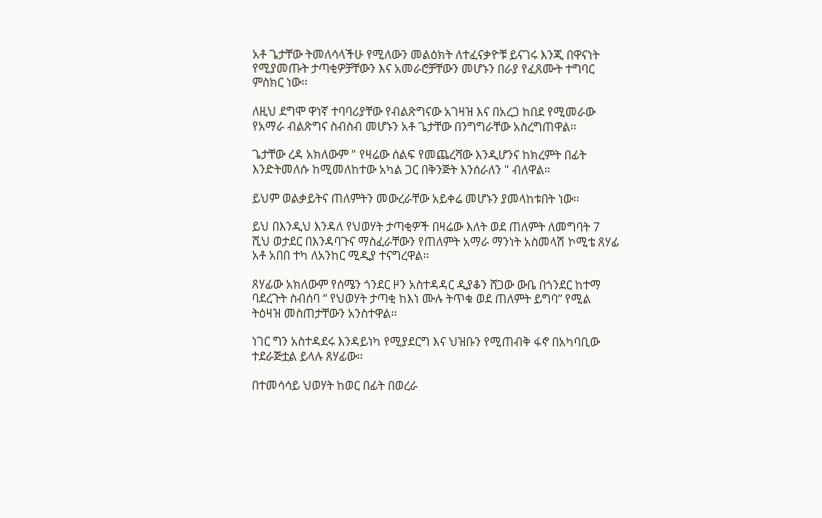አቶ ጌታቸው ትመለሳላችሁ የሚለውን መልዕክት ለተፈናቃዮቹ ይናገሩ እንጂ በዋናነት የሚያመጡት ታጣቂዎቻቸውን እና አመራሮቻቸውን መሆኑን በራያ የፈጸሙት ተግባር ምስክር ነው፡፡

ለዚህ ደግሞ ዋነኛ ተባባሪያቸው የብልጽግናው አገዛዝ እና በአረጋ ከበደ የሚመራው የአማራ ብልጽግና ስብስብ መሆኑን አቶ ጌታቸው በንግግራቸው አስረግጠዋል፡፡

ጌታቸው ረዳ አክለውም " የዛሬው ሰልፍ የመጨረሻው እንዲሆንና ከክረምት በፊት እንድትመለሱ ከሚመለከተው አካል ጋር በቅንጅት እንሰራለን " ብለዋል።

ይህም ወልቃይትና ጠለምትን መውረራቸው አይቀሬ መሆኑን ያመላከቱበት ነው፡፡

ይህ በእንዲህ እንዳለ የህወሃት ታጣቂዎች በዛሬው እለት ወደ ጠለምት ለመግባት 7 ሺህ ወታደር በእንዳባጉና ማስፈራቸውን የጠለምት አማራ ማንነት አስመላሽ ኮሚቴ ጸሃፊ አቶ አበበ ተካ ለአንከር ሚዲያ ተናግረዋል፡፡

ጸሃፊው አክለውም የሰሜን ጎንደር ዞን አስተዳዳር ዲያቆን ሸጋው ውቤ በጎንደር ከተማ ባደረጉት ስብሰባ “ የህወሃት ታጣቂ ከእነ ሙሉ ትጥቁ ወደ ጠለምት ይግባ” የሚል ትዕዛዝ መስጠታቸውን አንስተዋል፡፡

ነገር ግን አስተዳደሩ እንዳይነካ የሚያደርግ እና ህዝቡን የሚጠብቅ ፋኖ በአካባቢው ተደራጅቷል ይላሉ ጸሃፊው፡፡

በተመሳሳይ ህወሃት ከወር በፊት በወረራ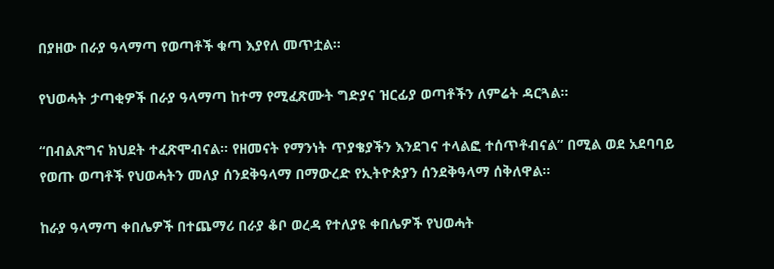በያዘው በራያ ዓላማጣ የወጣቶች ቁጣ እያየለ መጥቷል።

የህወሓት ታጣቂዎች በራያ ዓላማጣ ከተማ የሚፈጽሙት ግድያና ዝርፊያ ወጣቶችን ለምሬት ዳርጓል።

“በብልጽግና ክህደት ተፈጽሞብናል። የዘመናት የማንነት ጥያቄያችን እንደገና ተላልፎ ተሰጥቶብናል” በሚል ወደ አደባባይ የወጡ ወጣቶች የህወሓትን መለያ ሰንደቅዓላማ በማውረድ የኢትዮጵያን ሰንደቅዓላማ ሰቅለዋል።

ከራያ ዓላማጣ ቀበሌዎች በተጨማሪ በራያ ቆቦ ወረዳ የተለያዩ ቀበሌዎች የህወሓት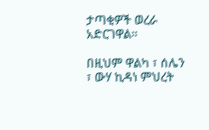ታጣቂዎች ወረራ አድርገዋል።

በዚህም ዋልካ ፣ ሰሌን ፣ ውሃ ኪዳነ ምህረት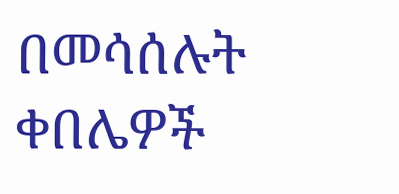በመሳሰሉት ቀበሌዎች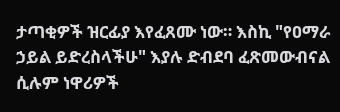ታጣቂዎች ዝርፊያ እየፈጸሙ ነው። እስኪ "የዐማራ ኃይል ይድረስላችሁ" እያሉ ድብደባ ፈጽመውብናል ሲሉም ነዋሪዎች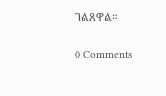ገልጸዋል።

0 Comments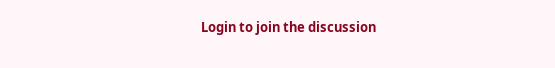Login to join the discussion